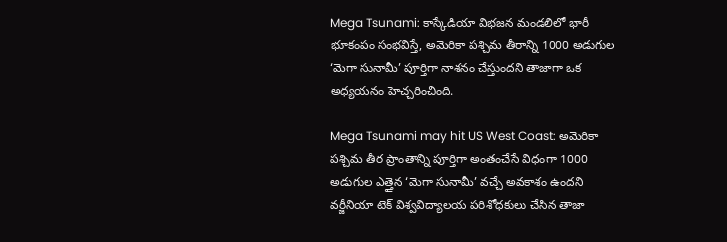Mega Tsunami: కాస్కేడియా విభజన మండలిలో భారీ భూకంపం సంభవిస్తే, అమెరికా పశ్చిమ తీరాన్ని 1000 అడుగుల ‘మెగా సునామీ’ పూర్తిగా నాశనం చేస్తుందని తాజాగా ఒక అధ్యయనం హెచ్చరించింది.

Mega Tsunami may hit US West Coast: అమెరికా పశ్చిమ తీర ప్రాంతాన్ని పూర్తిగా అంతంచేసే విధంగా 1000 అడుగుల ఎత్తైన ‘మెగా సునామీ’ వచ్చే అవకాశం ఉందని వర్జీనియా టెక్ విశ్వవిద్యాలయ పరిశోధకులు చేసిన తాజా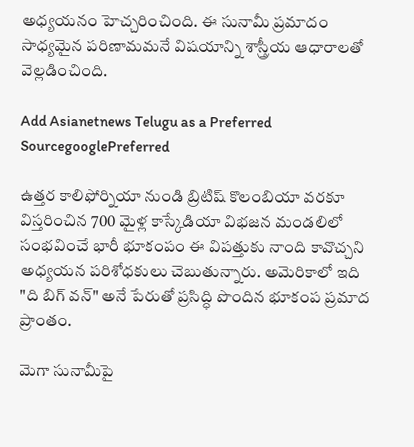అధ్యయనం హెచ్చరించింది. ఈ సునామీ ప్రమాదం సాధ్యమైన పరిణామమనే విషయాన్ని శాస్త్రీయ ఆధారాలతో వెల్లడించింది.

Add Asianetnews Telugu as a Preferred SourcegooglePreferred

ఉత్తర కాలిఫోర్నియా నుండి బ్రిటిష్ కొలంబియా వరకూ విస్తరించిన 700 మైళ్ల కాస్కేడియా విభజన మండలిలో సంభవించే భారీ భూకంపం ఈ విపత్తుకు నాంది కావొచ్చని అధ్యయన పరిశోధకులు చెబుతున్నారు. అమెరికాలో ఇది "ది బిగ్ వన్" అనే పేరుతో ప్రసిద్ధి పొందిన భూకంప ప్రమాద ప్రాంతం.

మెగా సునామీపై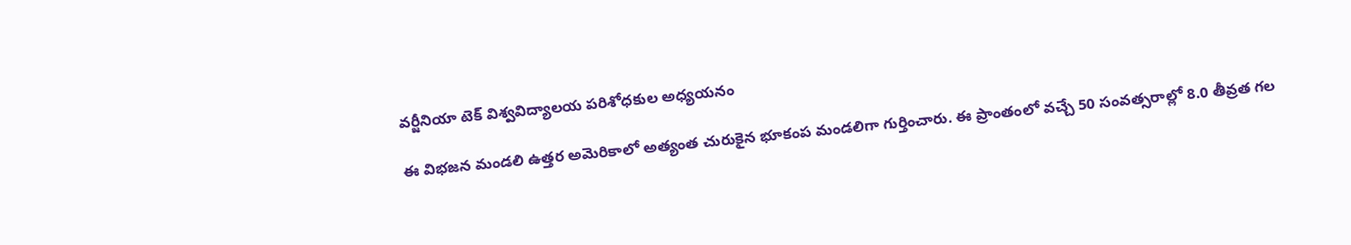వర్జీనియా టెక్ విశ్వవిద్యాలయ పరిశోధకుల అధ్యయనం

ఈ విభజన మండలి ఉత్తర అమెరికాలో అత్యంత చురుకైన భూకంప మండలిగా గుర్తించారు. ఈ ప్రాంతంలో వచ్చే 50 సంవత్సరాల్లో 8.0 తీవ్రత గల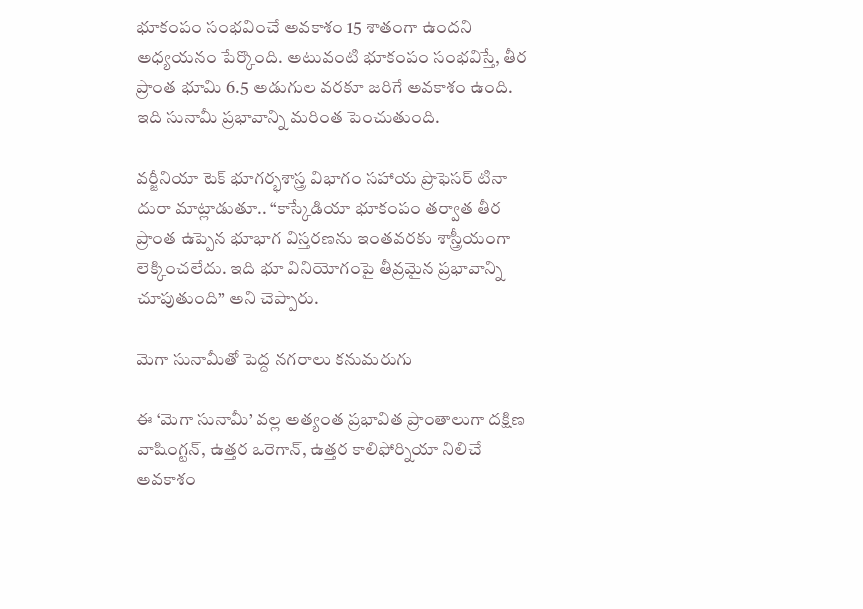భూకంపం సంభవించే అవకాశం 15 శాతంగా ఉందని అధ్యయనం పేర్కొంది. అటువంటి భూకంపం సంభవిస్తే, తీర ప్రాంత భూమి 6.5 అడుగుల వరకూ జరిగే అవకాశం ఉంది. ఇది సునామీ ప్రభావాన్ని మరింత పెంచుతుంది.

వర్జీనియా టెక్ భూగర్భశాస్త్ర విభాగం సహాయ ప్రొఫెసర్ టినా దురా మాట్లాడుతూ.. “కాస్కేడియా భూకంపం తర్వాత తీర ప్రాంత ఉప్పెన భూభాగ విస్తరణను ఇంతవరకు శాస్త్రీయంగా లెక్కించలేదు. ఇది భూ వినియోగంపై తీవ్రమైన ప్రభావాన్ని చూపుతుంది” అని చెప్పారు.

మెగా సునామీతో పెద్ద నగరాలు కనుమరుగు

ఈ ‘మెగా సునామీ’ వల్ల అత్యంత ప్రభావిత ప్రాంతాలుగా దక్షిణ వాషింగ్టన్, ఉత్తర ఒరెగాన్, ఉత్తర కాలిఫోర్నియా నిలిచే అవకాశం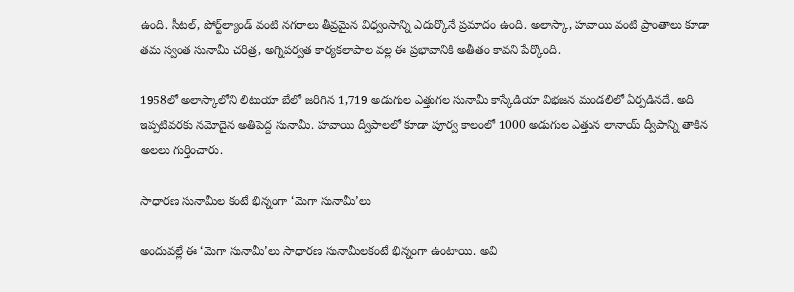ఉంది. సీటల్, పోర్ట్‌ల్యాండ్ వంటి నగరాలు తీవ్రమైన విధ్వంసాన్ని ఎదుర్కొనే ప్రమాదం ఉంది. అలాస్కా, హవాయి వంటి ప్రాంతాలు కూడా తమ స్వంత సునామీ చరిత్ర, అగ్నిపర్వత కార్యకలాపాల వల్ల ఈ ప్రభావానికి అతీతం కావని పేర్కొంది.

1958లో అలాస్కాలోని లిటుయా బేలో జరిగిన 1,719 అడుగుల ఎత్తుగల సునామీ కాస్కేడియా విభజన మండలిలో ఏర్పడినదే. అది ఇప్పటివరకు నమోదైన అతిపెద్ద సునామీ. హవాయి ద్వీపాలలో కూడా పూర్వ కాలంలో 1000 అడుగుల ఎత్తున లానాయ్ ద్వీపాన్ని తాకిన అలలు గుర్తించారు.

సాధారణ సునామీల కంటే భిన్నంగా ‘మెగా సునామీ’లు

అందువల్లే ఈ ‘మెగా సునామీ’లు సాధారణ సునామీలకంటే భిన్నంగా ఉంటాయి. అవి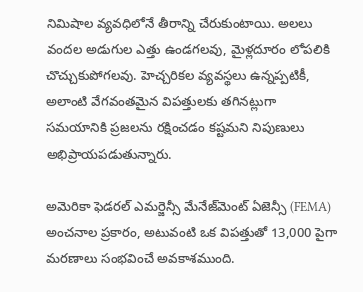నిమిషాల వ్యవధిలోనే తీరాన్ని చేరుకుంటాయి. అలలు వందల అడుగుల ఎత్తు ఉండగలవు, మైళ్లదూరం లోపలికి చొచ్చుకుపోగలవు. హెచ్చరికల వ్యవస్థలు ఉన్నప్పటికీ, అలాంటి వేగవంతమైన విపత్తులకు తగినట్లుగా సమయానికి ప్రజలను రక్షించడం కష్టమని నిపుణులు అభిప్రాయపడుతున్నారు.

అమెరికా ఫెడరల్ ఎమర్జెన్సీ మేనేజ్‌మెంట్ ఏజెన్సీ (FEMA) అంచనాల ప్రకారం, అటువంటి ఒక విపత్తుతో 13,000 పైగా మరణాలు సంభవించే అవకాశముంది.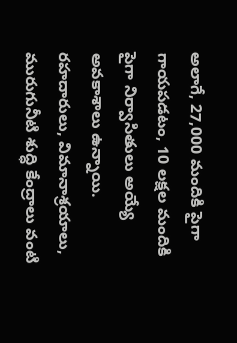అలాగే, 27,000 మందికి పైగా గాయపడటం, 10 లక్షల మందికి పైగా నిర్వాసితులు అయ్యే అవకాశాలు ఉన్నాయి. రహదారులు, విమానాశ్రయాలు, మురుగునీటి శుద్ధి కేంద్రాలు వంటి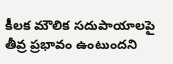కీలక మౌలిక సదుపాయాలపై తీవ్ర ప్రభావం ఉంటుందని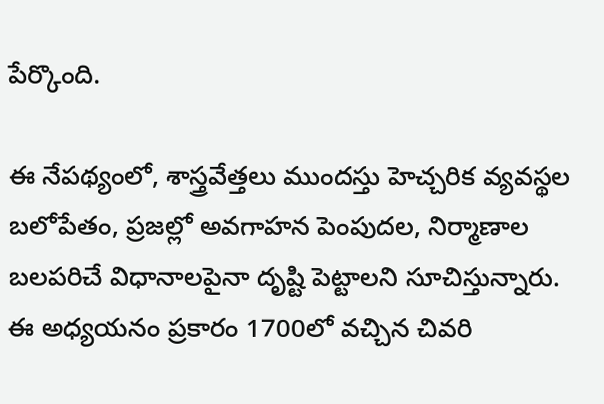పేర్కొంది.

ఈ నేపథ్యంలో, శాస్త్రవేత్తలు ముందస్తు హెచ్చరిక వ్యవస్థల బలోపేతం, ప్రజల్లో అవగాహన పెంపుదల, నిర్మాణాల బలపరిచే విధానాలపైనా దృష్టి పెట్టాలని సూచిస్తున్నారు. ఈ అధ్యయనం ప్రకారం 1700లో వచ్చిన చివరి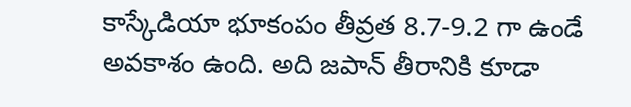కాస్కేడియా భూకంపం తీవ్రత 8.7-9.2 గా ఉండే అవకాశం ఉంది. అది జపాన్ తీరానికి కూడా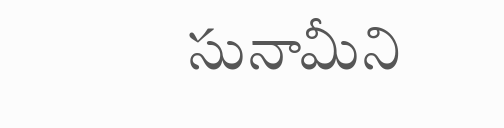సునామీని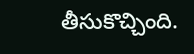తీసుకొచ్చింది.